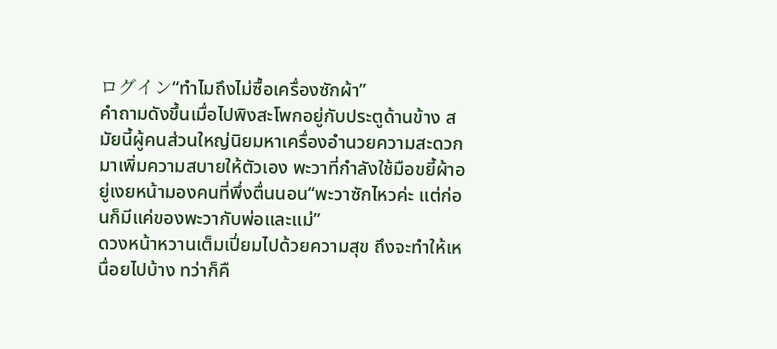ログイン“ทำไมถึงไม่ซื้อเครื่องซักผ้า”
คำถามดังขึ้นเมื่อไปพิงสะโพกอยู่กับประตูด้านข้าง สมัยนี้ผู้คนส่วนใหญ่นิยมหาเครื่องอำนวยความสะดวกมาเพิ่มความสบายให้ตัวเอง พะวาที่กำลังใช้มือขยี้ผ้าอยู่เงยหน้ามองคนที่พึ่งตื่นนอน“พะวาซักไหวค่ะ แต่ก่อนก็มีแค่ของพะวากับพ่อและแม่”
ดวงหน้าหวานเต็มเปี่ยมไปด้วยความสุข ถึงจะทำให้เหนื่อยไปบ้าง ทว่าก็คื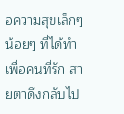อความสุขเล็กๆ น้อยๆ ที่ได้ทำเพื่อคนที่รัก สายตาดึงกลับไป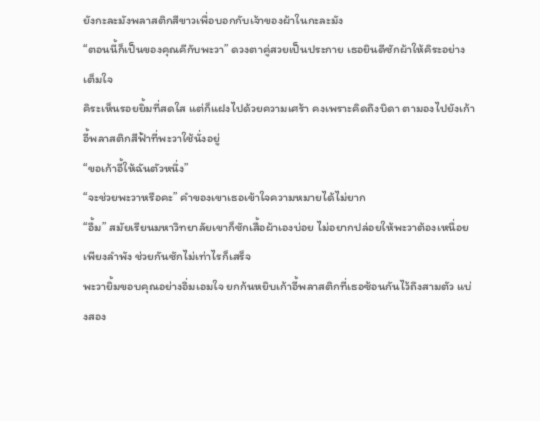ยังกะละมังพลาสติกสีขาวเพื่อบอกกับเจ้าของผ้าในกะละมัง
“ตอนนี้ก็เป็นของคุณคีกับพะวา” ดวงตาคู่สวยเป็นประกาย เธอยินดีซักผ้าให้คิระอย่างเต็มใจ
คิระเห็นรอยยิ้มที่สดใส แต่ก็แฝงไปด้วยความเศร้า คงเพราะคิดถึงบิดา ตามองไปยังเก้าอี้พลาสติกสีฟ้าที่พะวาใช้นั่งอยู่
“ขอเก้าอี้ให้ฉันตัวหนึ่ง”
“จะช่วยพะวาหรือคะ” คำของเขาเธอเข้าใจความหมายได้ไม่ยาก
“อื้ม” สมัยเรียนมหาวิทยาลัยเขาก็ซักเสื้อผ้าเองบ่อย ไม่อยากปล่อยให้พะวาต้องเหนื่อยเพียงลำพัง ช่วยกันซักไม่เท่าไรก็เสร็จ
พะวายิ้มขอบคุณอย่างอิ่มเอมใจ ยกก้นหยิบเก้าอี้พลาสติกที่เธอซ้อนกันไว้ถึงสามตัว แบ่งสอง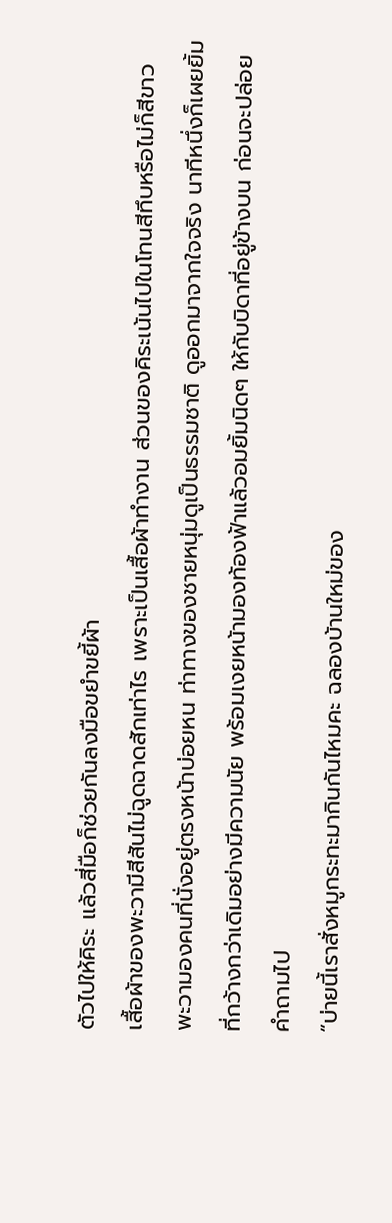ตัวไปให้คิระ แล้วสี่มือก็ช่วยกันลงมือขยำขยี้ผ้า
เสื้อผ้าของพะวามีสีสันไม่ฉูดฉาดสักเท่าไร เพราะเป็นเสื้อผ้าทำงาน ส่วนของคิระเน้นไปในโทนสีทึบหรือไม่ก็สีขาว
พะวามองคนที่นั่งอยู่ตรงหน้าบ่อยหน ท่าทางของชายหนุ่มดูเป็นธรรมชาติ ดูออกมาจากใจจริง นาทีหนึ่งก็เผยยิ้มที่กว้างกว่าเดิมอย่างมีความนัย พร้อมเงยหน้ามองท้องฟ้าแล้วอมยิ้มนิดๆ ให้กับบิดาที่อยู่ข้างบน ก่อนจะปล่อยคำถามไป
“บ่ายนี้เราสั่งหมูกระทะมากินกันไหมคะ ฉลองบ้านใหม่ของ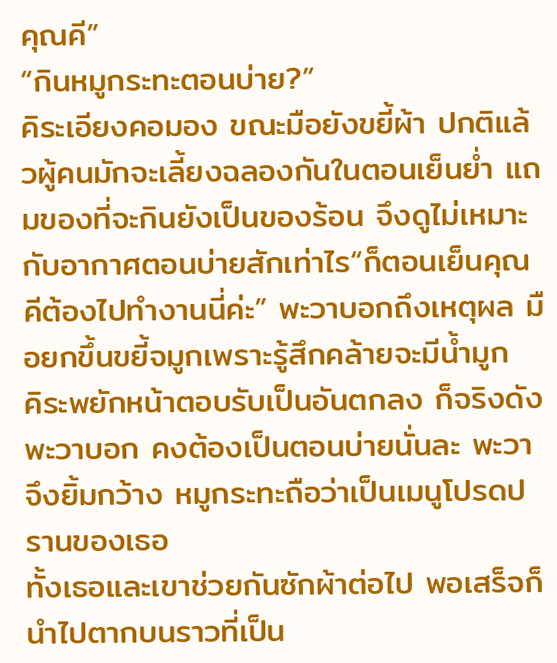คุณคี”
“กินหมูกระทะตอนบ่าย?”
คิระเอียงคอมอง ขณะมือยังขยี้ผ้า ปกติแล้วผู้คนมักจะเลี้ยงฉลองกันในตอนเย็นย่ำ แถมของที่จะกินยังเป็นของร้อน จึงดูไม่เหมาะกับอากาศตอนบ่ายสักเท่าไร“ก็ตอนเย็นคุณคีต้องไปทำงานนี่ค่ะ” พะวาบอกถึงเหตุผล มือยกขึ้นขยี้จมูกเพราะรู้สึกคล้ายจะมีน้ำมูก
คิระพยักหน้าตอบรับเป็นอันตกลง ก็จริงดังพะวาบอก คงต้องเป็นตอนบ่ายนั่นละ พะวาจึงยิ้มกว้าง หมูกระทะถือว่าเป็นเมนูโปรดปรานของเธอ
ทั้งเธอและเขาช่วยกันซักผ้าต่อไป พอเสร็จก็นำไปตากบนราวที่เป็น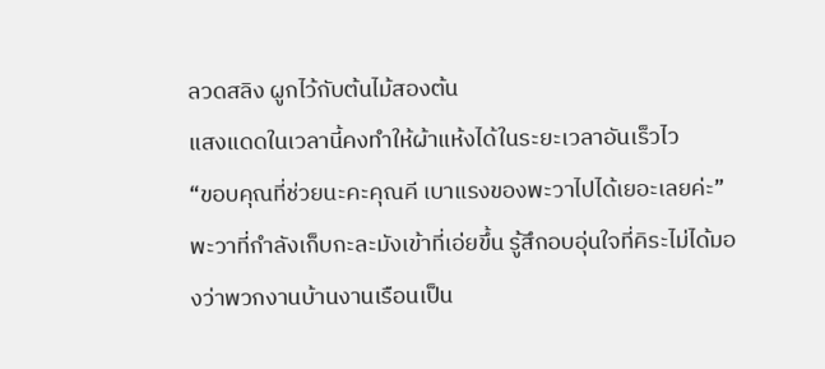ลวดสลิง ผูกไว้กับต้นไม้สองต้น
แสงแดดในเวลานี้คงทำให้ผ้าแห้งได้ในระยะเวลาอันเร็วไว
“ขอบคุณที่ช่วยนะคะคุณคี เบาแรงของพะวาไปได้เยอะเลยค่ะ” พะวาที่กำลังเก็บกะละมังเข้าที่เอ่ยขึ้น รู้สึกอบอุ่นใจที่คิระไม่ได้มองว่าพวกงานบ้านงานเรือนเป็น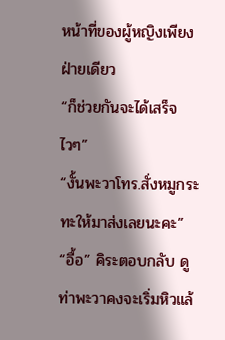หน้าที่ของผู้หญิงเพียงฝ่ายเดียว
“ก็ช่วยกันจะได้เสร็จไวๆ”
“งั้นพะวาโทร.สั่งหมูกระทะให้มาส่งเลยนะคะ”
“อื้อ” คิระตอบกลับ ดูท่าพะวาคงจะเริ่มหิวแล้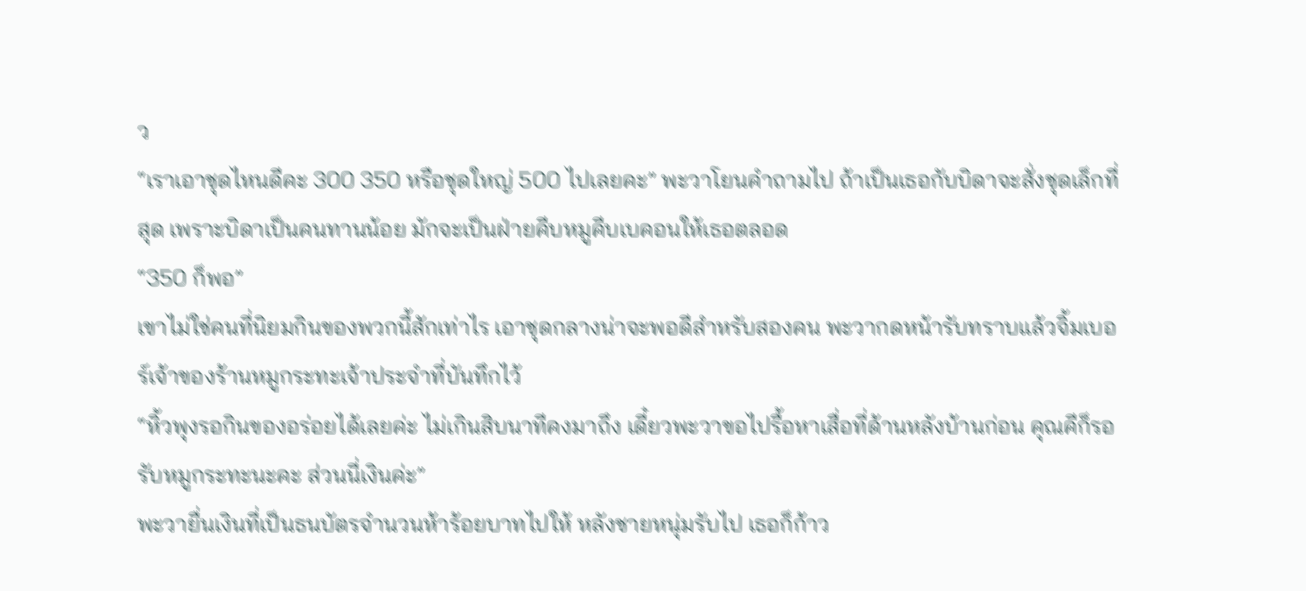ว
“เราเอาชุดไหนดีคะ 300 350 หรือชุดใหญ่ 500 ไปเลยคะ” พะวาโยนคำถามไป ถ้าเป็นเธอกับบิดาจะสั่งชุดเล็กที่สุด เพราะบิดาเป็นคนทานน้อย มักจะเป็นฝ่ายคีบหมูคีบเบคอนให้เธอตลอด
“350 ก็พอ”
เขาไม่ใช่คนที่นิยมกินของพวกนี้สักเท่าไร เอาชุดกลางน่าจะพอดีสำหรับสองคน พะวากดหน้ารับทราบแล้วจิ้มเบอร์เจ้าของร้านหมูกระทะเจ้าประจำที่บันทึกไว้
“หิ้วพุงรอกินของอร่อยได้เลยค่ะ ไม่เกินสิบนาทีคงมาถึง เดี๋ยวพะวาขอไปรื้อหาเสื่อที่ด้านหลังบ้านก่อน คุณคีก็รอรับหมูกระทะนะคะ ส่วนนี่เงินค่ะ”
พะวายื่นเงินที่เป็นธนบัตรจำนวนห้าร้อยบาทไปให้ หลังชายหนุ่มรับไป เธอก็ก้าว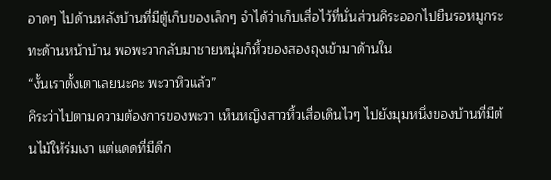อาดๆ ไปด้านหลังบ้านที่มีตู้เก็บของเล็กๆ จำได้ว่าเก็บเสื่อไว้ที่นั่นส่วนคิระออกไปยืนรอหมูกระทะด้านหน้าบ้าน พอพะวากลับมาชายหนุ่มก็หิ้วของสองถุงเข้ามาด้านใน
“งั้นเราตั้งเตาเลยนะคะ พะวาหิวแล้ว”
คิระว่าไปตามความต้องการของพะวา เห็นหญิงสาวหิ้วเสื่อเดินไวๆ ไปยังมุมหนึ่งของบ้านที่มีต้นไม้ให้ร่มเงา แต่แดดที่มีดีก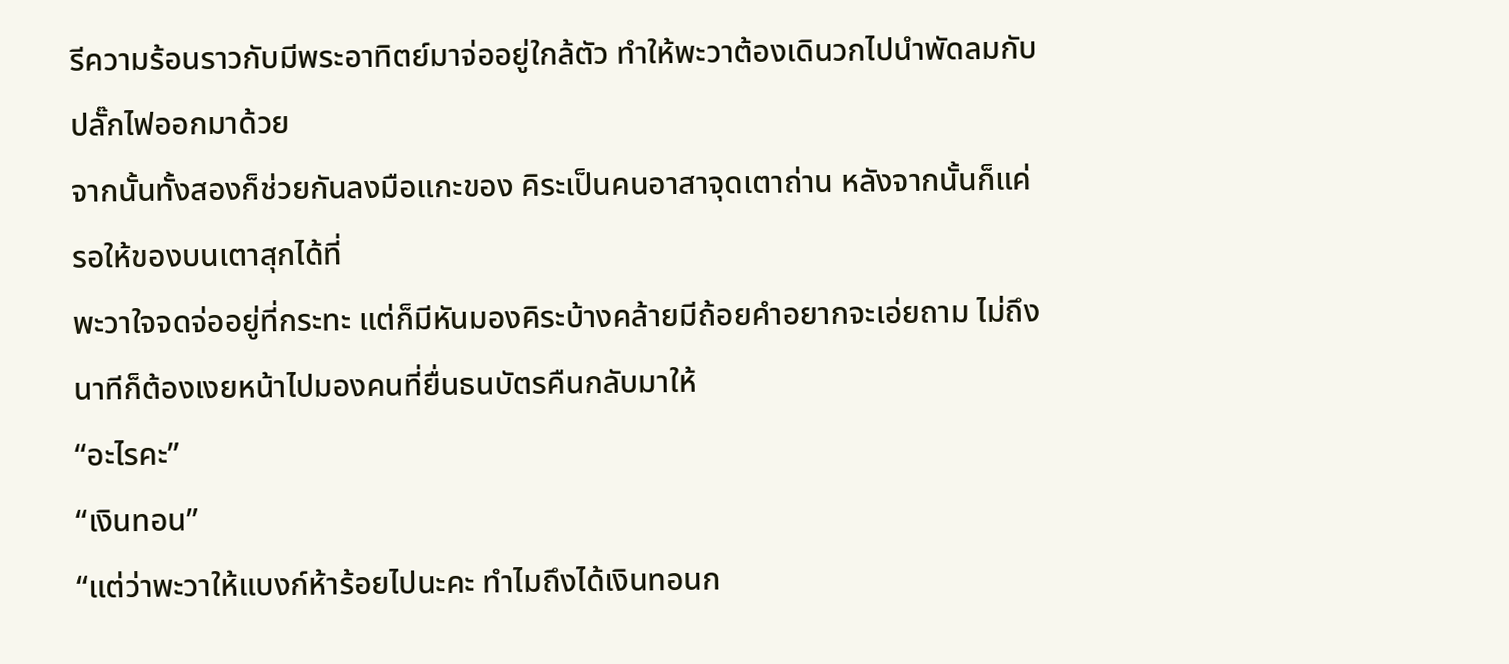รีความร้อนราวกับมีพระอาทิตย์มาจ่ออยู่ใกล้ตัว ทำให้พะวาต้องเดินวกไปนำพัดลมกับปลั๊กไฟออกมาด้วย
จากนั้นทั้งสองก็ช่วยกันลงมือแกะของ คิระเป็นคนอาสาจุดเตาถ่าน หลังจากนั้นก็แค่รอให้ของบนเตาสุกได้ที่
พะวาใจจดจ่ออยู่ที่กระทะ แต่ก็มีหันมองคิระบ้างคล้ายมีถ้อยคำอยากจะเอ่ยถาม ไม่ถึงนาทีก็ต้องเงยหน้าไปมองคนที่ยื่นธนบัตรคืนกลับมาให้
“อะไรคะ”
“เงินทอน”
“แต่ว่าพะวาให้แบงก์ห้าร้อยไปนะคะ ทำไมถึงได้เงินทอนก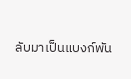ลับมาเป็นแบงก์พัน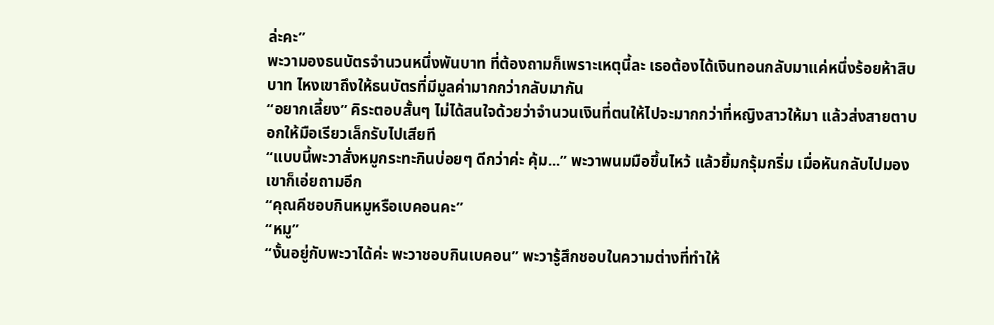ล่ะคะ”
พะวามองธนบัตรจำนวนหนึ่งพันบาท ที่ต้องถามก็เพราะเหตุนี้ละ เธอต้องได้เงินทอนกลับมาแค่หนึ่งร้อยห้าสิบบาท ไหงเขาถึงให้ธนบัตรที่มีมูลค่ามากกว่ากลับมากัน
“อยากเลี้ยง” คิระตอบสั้นๆ ไม่ได้สนใจด้วยว่าจำนวนเงินที่ตนให้ไปจะมากกว่าที่หญิงสาวให้มา แล้วส่งสายตาบอกให้มือเรียวเล็กรับไปเสียที
“แบบนี้พะวาสั่งหมูกระทะกินบ่อยๆ ดีกว่าค่ะ คุ้ม...” พะวาพนมมือขึ้นไหว้ แล้วยิ้มกรุ้มกริ่ม เมื่อหันกลับไปมองเขาก็เอ่ยถามอีก
“คุณคีชอบกินหมูหรือเบคอนคะ”
“หมู”
“งั้นอยู่กับพะวาได้ค่ะ พะวาชอบกินเบคอน” พะวารู้สึกชอบในความต่างที่ทำให้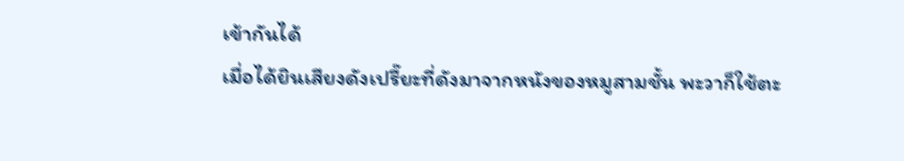เข้ากันได้
เมื่อได้ยินเสียงดังเปรี๊ยะที่ดังมาจากหนังของหมูสามชั้น พะวาก็ใช้ตะ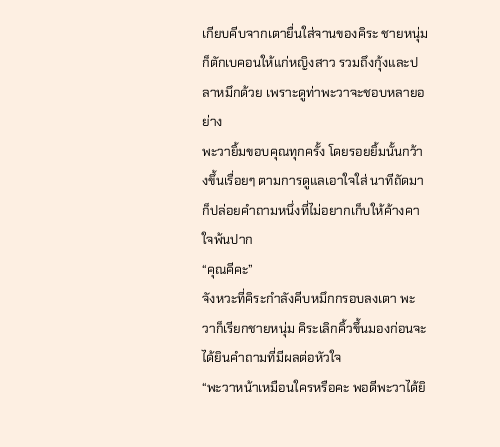เกียบคีบจากเตายื่นใส่จานของคิระ ชายหนุ่มก็ตักเบคอนให้แก่หญิงสาว รวมถึงกุ้งและปลาหมึกด้วย เพราะดูท่าพะวาจะชอบหลายอย่าง
พะวายิ้มขอบคุณทุกครั้ง โดยรอยยิ้มนั้นกว้างขึ้นเรื่อยๆ ตามการดูแลเอาใจใส่ นาทีถัดมาก็ปล่อยคำถามหนึ่งที่ไม่อยากเก็บให้ค้างคาใจพ้นปาก
“คุณคีคะ”
จังหวะที่คิระกำลังคีบหมึกกรอบลงเตา พะวาก็เรียกชายหนุ่ม คิระเลิกคิ้วขึ้นมองก่อนจะได้ยินคำถามที่มีผลต่อหัวใจ
“พะวาหน้าเหมือนใครหรือคะ พอดีพะวาได้ยิ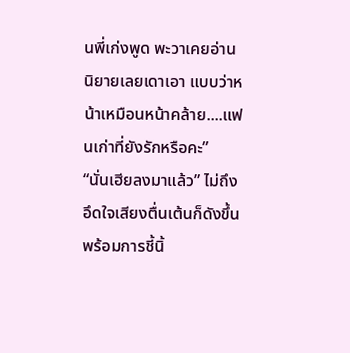นพี่เก่งพูด พะวาเคยอ่านนิยายเลยเดาเอา แบบว่าหน้าเหมือนหน้าคล้าย....แฟนเก่าที่ยังรักหรือคะ”
“นั่นเฮียลงมาแล้ว” ไม่ถึงอึดใจเสียงตื่นเต้นก็ดังขึ้นพร้อมการชี้นิ้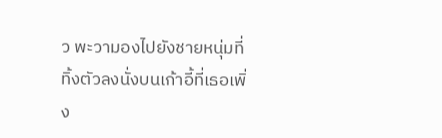ว พะวามองไปยังชายหนุ่มที่ทิ้งตัวลงนั่งบนเก้าอี้ที่เธอเพิ่ง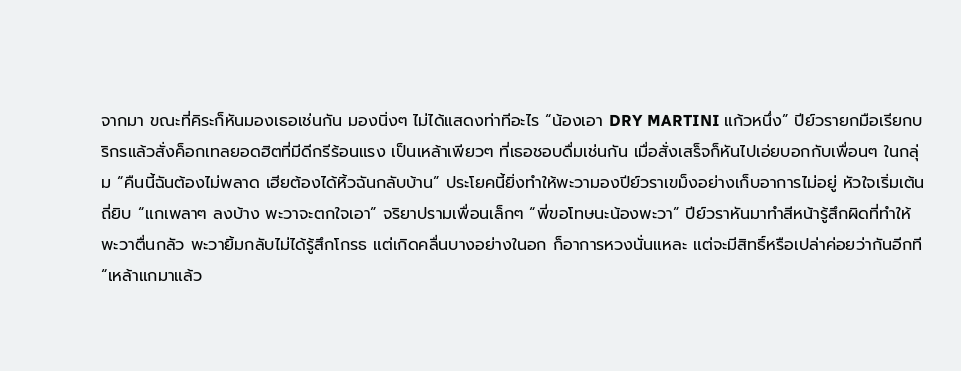จากมา ขณะที่คิระก็หันมองเธอเช่นกัน มองนิ่งๆ ไม่ได้แสดงท่าทีอะไร “น้องเอา DRY MARTINI แก้วหนึ่ง” ปีย์วรายกมือเรียกบริกรแล้วสั่งค็อกเทลยอดฮิตที่มีดีกรีร้อนแรง เป็นเหล้าเพียวๆ ที่เธอชอบดื่มเช่นกัน เมื่อสั่งเสร็จก็หันไปเอ่ยบอกกับเพื่อนๆ ในกลุ่ม “คืนนี้ฉันต้องไม่พลาด เฮียต้องได้หิ้วฉันกลับบ้าน” ประโยคนี้ยิ่งทำให้พะวามองปีย์วราเขม็งอย่างเก็บอาการไม่อยู่ หัวใจเริ่มเต้นถี่ยิบ “แกเพลาๆ ลงบ้าง พะวาจะตกใจเอา” จริยาปรามเพื่อนเล็กๆ “พี่ขอโทษนะน้องพะวา” ปีย์วราหันมาทำสีหน้ารู้สึกผิดที่ทำให้พะวาตื่นกลัว พะวายิ้มกลับไม่ได้รู้สึกโกรธ แต่เกิดคลื่นบางอย่างในอก ก็อาการหวงนั่นแหละ แต่จะมีสิทธิ์หรือเปล่าค่อยว่ากันอีกที “เหล้าแกมาแล้ว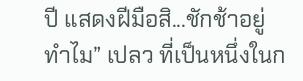ปี แสดงฝีมือสิ...ชักช้าอยู่ทำไม” เปลว ที่เป็นหนึ่งในก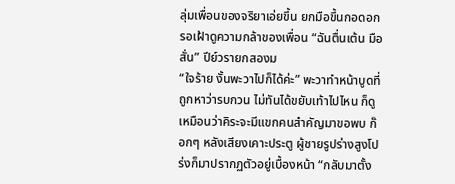ลุ่มเพื่อนของจริยาเอ่ยขึ้น ยกมือขึ้นกอดอกรอเฝ้าดูความกล้าของเพื่อน “ฉันตื่นเต้น มือสั่น” ปีย์วรายกสองม
“ใจร้าย งั้นพะวาไปก็ได้ค่ะ” พะวาทำหน้าบูดที่ถูกหาว่ารบกวน ไม่ทันได้ขยับเท้าไปไหน ก็ดูเหมือนว่าคิระจะมีแขกคนสำคัญมาขอพบ ก๊อกๆ หลังเสียงเคาะประตู ผู้ชายรูปร่างสูงโปร่งก็มาปรากฏตัวอยู่เบื้องหน้า “กลับมาตั้ง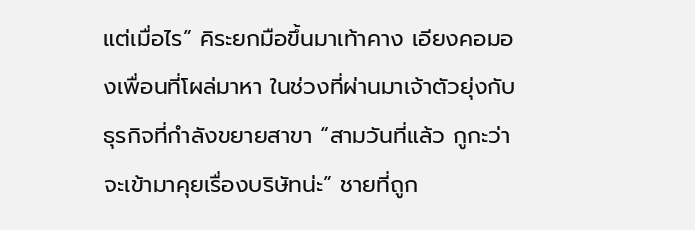แต่เมื่อไร” คิระยกมือขึ้นมาเท้าคาง เอียงคอมองเพื่อนที่โผล่มาหา ในช่วงที่ผ่านมาเจ้าตัวยุ่งกับธุรกิจที่กำลังขยายสาขา “สามวันที่แล้ว กูกะว่าจะเข้ามาคุยเรื่องบริษัทน่ะ” ชายที่ถูก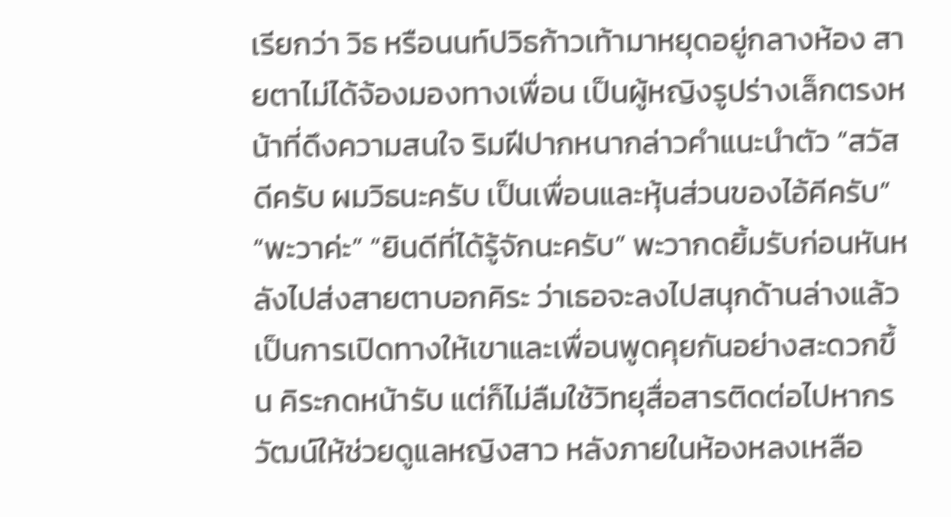เรียกว่า วิธ หรือนนท์ปวิธก้าวเท้ามาหยุดอยู่กลางห้อง สายตาไม่ได้จ้องมองทางเพื่อน เป็นผู้หญิงรูปร่างเล็กตรงหน้าที่ดึงความสนใจ ริมฝีปากหนากล่าวคำแนะนำตัว “สวัสดีครับ ผมวิธนะครับ เป็นเพื่อนและหุ้นส่วนของไอ้คีครับ” “พะวาค่ะ” “ยินดีที่ได้รู้จักนะครับ” พะวากดยิ้มรับก่อนหันหลังไปส่งสายตาบอกคิระ ว่าเธอจะลงไปสนุกด้านล่างแล้ว เป็นการเปิดทางให้เขาและเพื่อนพูดคุยกันอย่างสะดวกขึ้น คิระกดหน้ารับ แต่ก็ไม่ลืมใช้วิทยุสื่อสารติดต่อไปหากรวัฒน์ให้ช่วยดูแลหญิงสาว หลังภายในห้องหลงเหลือ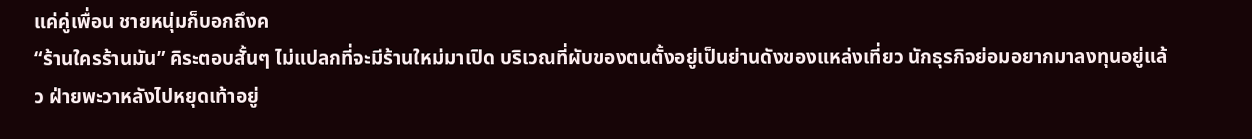แค่คู่เพื่อน ชายหนุ่มก็บอกถึงค
“ร้านใครร้านมัน” คิระตอบสั้นๆ ไม่แปลกที่จะมีร้านใหม่มาเปิด บริเวณที่ผับของตนตั้งอยู่เป็นย่านดังของแหล่งเที่ยว นักธุรกิจย่อมอยากมาลงทุนอยู่แล้ว ฝ่ายพะวาหลังไปหยุดเท้าอยู่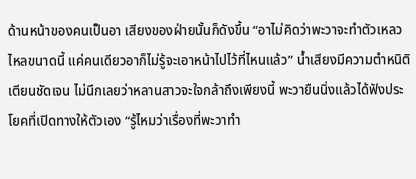ด้านหน้าของคนเป็นอา เสียงของฝ่ายนั้นก็ดังขึ้น “อาไม่คิดว่าพะวาจะทำตัวเหลวไหลขนาดนี้ แค่คนเดียวอาก็ไม่รู้จะเอาหน้าไปไว้ที่ไหนแล้ว” น้ำเสียงมีความตำหนิติเตียนชัดเจน ไม่นึกเลยว่าหลานสาวจะใจกล้าถึงเพียงนี้ พะวายืนนิ่งแล้วได้ฟังประโยคที่เปิดทางให้ตัวเอง “รู้ไหมว่าเรื่องที่พะวาทำ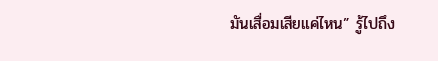มันเสื่อมเสียแค่ไหน” รู้ไปถึง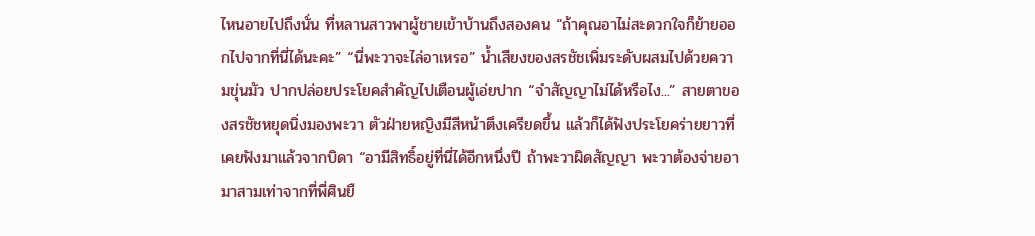ไหนอายไปถึงนั่น ที่หลานสาวพาผู้ชายเข้าบ้านถึงสองคน “ถ้าคุณอาไม่สะดวกใจก็ย้ายออกไปจากที่นี่ได้นะคะ” “นี่พะวาจะไล่อาเหรอ” น้ำเสียงของสรชัชเพิ่มระดับผสมไปด้วยความขุ่นมัว ปากปล่อยประโยคสำคัญไปเตือนผู้เอ่ยปาก “จำสัญญาไม่ได้หรือไง...” สายตาของสรชัชหยุดนิ่งมองพะวา ตัวฝ่ายหญิงมีสีหน้าตึงเครียดขึ้น แล้วก็ได้ฟังประโยคร่ายยาวที่เคยฟังมาแล้วจากบิดา “อามีสิทธิ์อยู่ที่นี่ได้อีกหนึ่งปี ถ้าพะวาผิดสัญญา พะวาต้องจ่ายอามาสามเท่าจากที่พี่ศินยื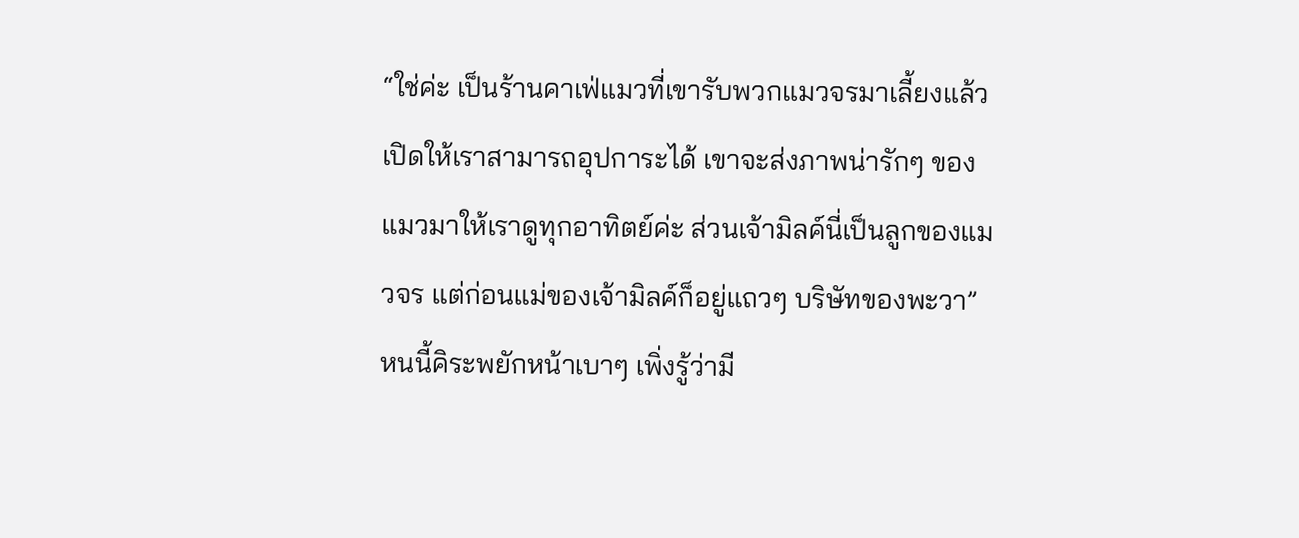“ใช่ค่ะ เป็นร้านคาเฟ่แมวที่เขารับพวกแมวจรมาเลี้ยงแล้วเปิดให้เราสามารถอุปการะได้ เขาจะส่งภาพน่ารักๆ ของแมวมาให้เราดูทุกอาทิตย์ค่ะ ส่วนเจ้ามิลค์นี่เป็นลูกของแมวจร แต่ก่อนแม่ของเจ้ามิลค์ก็อยู่แถวๆ บริษัทของพะวา” หนนี้คิระพยักหน้าเบาๆ เพิ่งรู้ว่ามี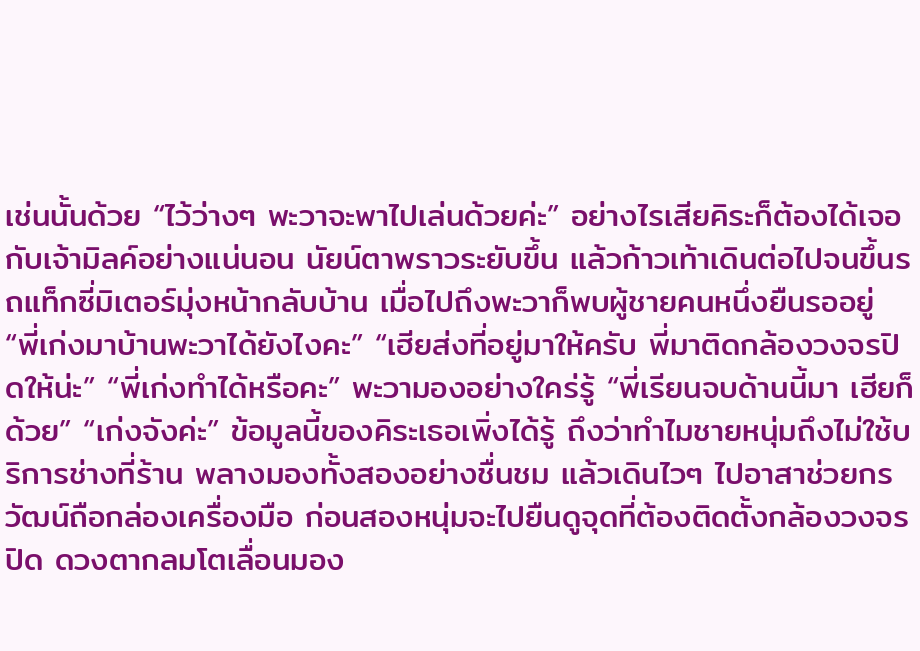เช่นนั้นด้วย “ไว้ว่างๆ พะวาจะพาไปเล่นด้วยค่ะ” อย่างไรเสียคิระก็ต้องได้เจอกับเจ้ามิลค์อย่างแน่นอน นัยน์ตาพราวระยับขึ้น แล้วก้าวเท้าเดินต่อไปจนขึ้นรถแท็กซี่มิเตอร์มุ่งหน้ากลับบ้าน เมื่อไปถึงพะวาก็พบผู้ชายคนหนึ่งยืนรออยู่ “พี่เก่งมาบ้านพะวาได้ยังไงคะ” “เฮียส่งที่อยู่มาให้ครับ พี่มาติดกล้องวงจรปิดให้น่ะ” “พี่เก่งทำได้หรือคะ” พะวามองอย่างใคร่รู้ “พี่เรียนจบด้านนี้มา เฮียก็ด้วย” “เก่งจังค่ะ” ข้อมูลนี้ของคิระเธอเพิ่งได้รู้ ถึงว่าทำไมชายหนุ่มถึงไม่ใช้บริการช่างที่ร้าน พลางมองทั้งสองอย่างชื่นชม แล้วเดินไวๆ ไปอาสาช่วยกรวัฒน์ถือกล่องเครื่องมือ ก่อนสองหนุ่มจะไปยืนดูจุดที่ต้องติดตั้งกล้องวงจรปิด ดวงตากลมโตเลื่อนมอง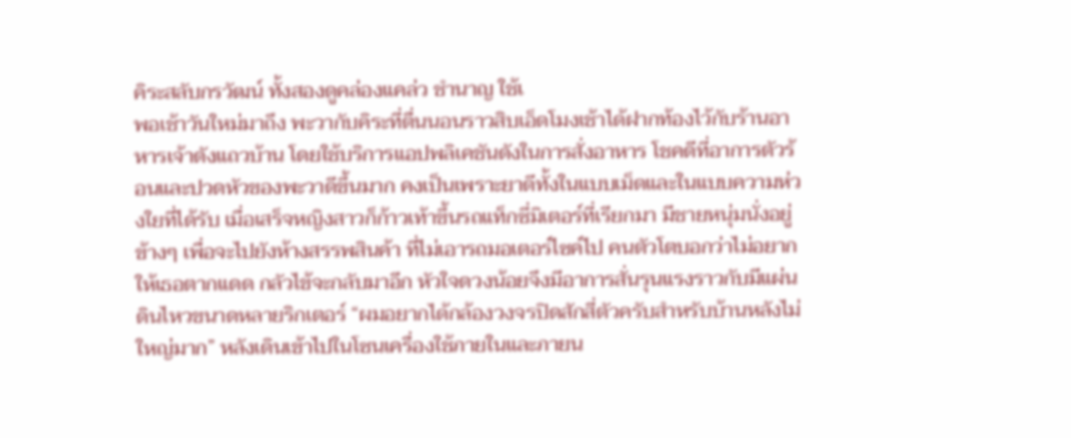คิระสลับกรวัฒน์ ทั้งสองดูคล่องแคล่ว ชำนาญ ใช้เ
พอเช้าวันใหม่มาถึง พะวากับคิระที่ตื่นนอนราวสิบเอ็ดโมงเช้าได้ฝากท้องไว้กับร้านอาหารเจ้าดังแถวบ้าน โดยใช้บริการแอปพลิเคชันดังในการสั่งอาหาร โชคดีที่อาการตัวร้อนและปวดหัวของพะวาดีขึ้นมาก คงเป็นเพราะยาดีทั้งในแบบเม็ดและในแบบความห่วงใยที่ได้รับ เมื่อเสร็จหญิงสาวก็ก้าวเท้าขึ้นรถแท็กซี่มิเตอร์ที่เรียกมา มีชายหนุ่มนั่งอยู่ข้างๆ เพื่อจะไปยังห้างสรรพสินค้า ที่ไม่เอารถมอเตอร์ไซค์ไป คนตัวโตบอกว่าไม่อยากให้เธอตากแดด กลัวไข้จะกลับมาอีก หัวใจดวงน้อยจึงมีอาการสั่นรุนแรงราวกับมีแผ่นดินไหวขนาดหลายริกเตอร์ “ผมอยากได้กล้องวงจรปิดสักสี่ตัวครับสำหรับบ้านหลังไม่ใหญ่มาก” หลังเดินเข้าไปในโซนเครื่องใช้ภายในและภายน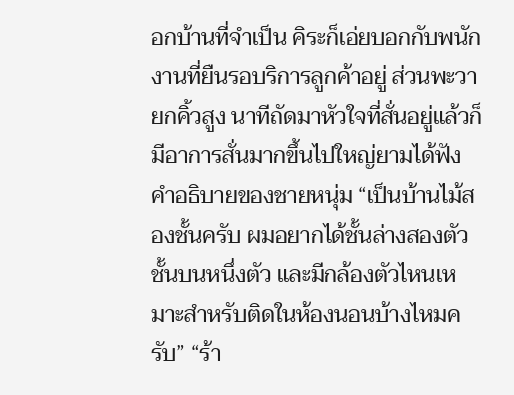อกบ้านที่จำเป็น คิระก็เอ่ยบอกกับพนักงานที่ยืนรอบริการลูกค้าอยู่ ส่วนพะวายกคิ้วสูง นาทีถัดมาหัวใจที่สั่นอยู่แล้วก็มีอาการสั่นมากขึ้นไปใหญ่ยามได้ฟังคำอธิบายของชายหนุ่ม “เป็นบ้านไม้สองชั้นครับ ผมอยากได้ชั้นล่างสองตัว ชั้นบนหนึ่งตัว และมีกล้องตัวไหนเหมาะสำหรับติดในห้องนอนบ้างไหมครับ” “ร้า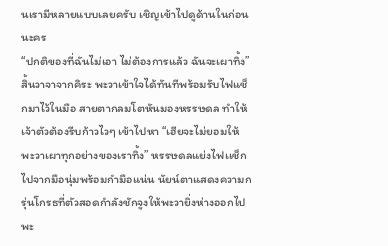นเรามีหลายแบบเลยครับ เชิญเข้าไปดูด้านในก่อนนะคร
“ปกติของที่ฉันไม่เอา ไม่ต้องการแล้ว ฉันจะเผาทิ้ง” สิ้นวาจาจากคิระ พะวาเข้าใจได้ทันทีพร้อมรับไฟแช็กมาไว้ในมือ สายตากลมโตหันมองหรรษดล ทำให้เจ้าตัวต้องรีบก้าวไวๆ เข้าไปหา “เฮียจะไม่ยอมให้พะวาเผาทุกอย่างของเราทิ้ง” หรรษดลแย่งไฟเเช็กไปจากมือนุ่มพร้อมกำมือแน่น นัยน์ตาแสดงความกรุ่นโกรธที่ตัวสอดกำลังชักจูงให้พะวายิ่งห่างออกไป พะ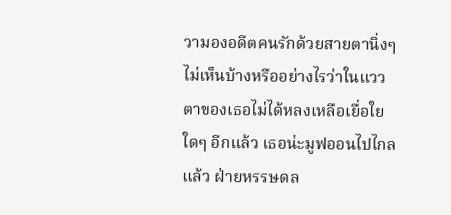วามองอดีตคนรักด้วยสายตานิ่งๆ ไม่เห็นบ้างหรืออย่างไรว่าในแววตาของเธอไม่ได้หลงเหลือเยื่อใยใดๆ อีกแล้ว เธอน่ะมูฟออนไปไกลแล้ว ฝ่ายหรรษดล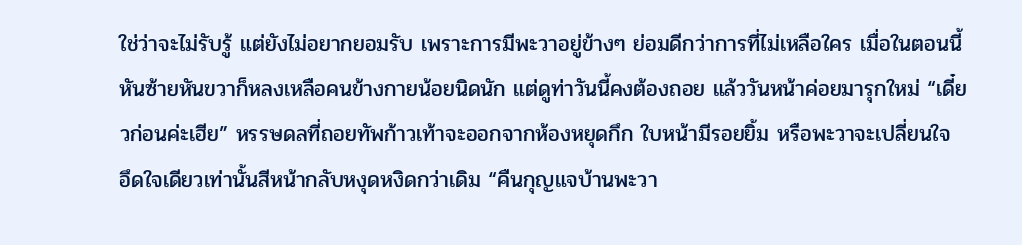ใช่ว่าจะไม่รับรู้ แต่ยังไม่อยากยอมรับ เพราะการมีพะวาอยู่ข้างๆ ย่อมดีกว่าการที่ไม่เหลือใคร เมื่อในตอนนี้หันซ้ายหันขวาก็หลงเหลือคนข้างกายน้อยนิดนัก แต่ดูท่าวันนี้คงต้องถอย แล้ววันหน้าค่อยมารุกใหม่ “เดี๋ยวก่อนค่ะเฮีย” หรรษดลที่ถอยทัพก้าวเท้าจะออกจากห้องหยุดกึก ใบหน้ามีรอยยิ้ม หรือพะวาจะเปลี่ยนใจ อึดใจเดียวเท่านั้นสีหน้ากลับหงุดหงิดกว่าเดิม “คืนกุญแจบ้านพะวา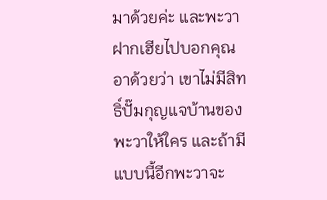มาด้วยค่ะ และพะวาฝากเฮียไปบอกคุณอาด้วยว่า เขาไม่มีสิทธิ์ปั๊มกุญแจบ้านของพะวาให้ใคร และถ้ามีแบบนี้อีกพะวาจะ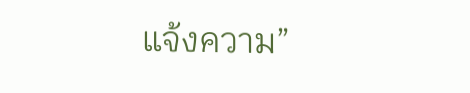แจ้งความ”